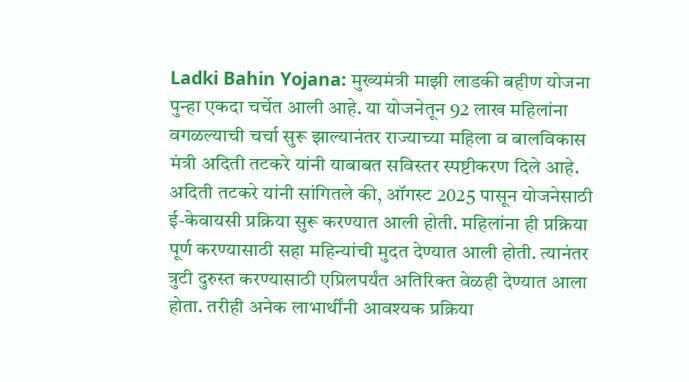Ladki Bahin Yojana: मुख्यमंत्री माझी लाडकी बहीण योजना पुन्हा एकदा चर्चेत आली आहे. या योजनेतून 92 लाख महिलांना वगळल्याची चर्चा सुरू झाल्यानंतर राज्याच्या महिला व बालविकास मंत्री अदिती तटकरे यांनी याबाबत सविस्तर स्पष्टीकरण दिले आहे.
अदिती तटकरे यांनी सांगितले की, ऑगस्ट 2025 पासून योजनेसाठी ई-केवायसी प्रक्रिया सुरू करण्यात आली होती. महिलांना ही प्रक्रिया पूर्ण करण्यासाठी सहा महिन्यांची मुदत देण्यात आली होती. त्यानंतर त्रुटी दुरुस्त करण्यासाठी एप्रिलपर्यंत अतिरिक्त वेळही देण्यात आला होता. तरीही अनेक लाभार्थींनी आवश्यक प्रक्रिया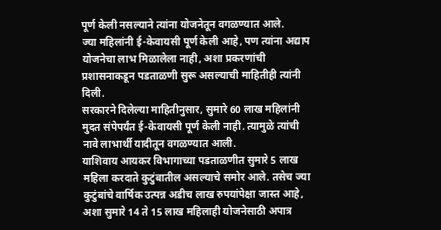पूर्ण केली नसल्याने त्यांना योजनेतून वगळण्यात आले.
ज्या महिलांनी ई-केवायसी पूर्ण केली आहे, पण त्यांना अद्याप योजनेचा लाभ मिळालेला नाही, अशा प्रकरणांची प्रशासनाकडून पडताळणी सुरू असल्याची माहितीही त्यांनी दिली.
सरकारने दिलेल्या माहितीनुसार, सुमारे 60 लाख महिलांनी मुदत संपेपर्यंत ई-केवायसी पूर्ण केली नाही. त्यामुळे त्यांची नावे लाभार्थी यादीतून वगळण्यात आली.
याशिवाय आयकर विभागाच्या पडताळणीत सुमारे 5 लाख महिला करदाते कुटुंबातील असल्याचे समोर आले. तसेच ज्या कुटुंबांचे वार्षिक उत्पन्न अडीच लाख रुपयांपेक्षा जास्त आहे, अशा सुमारे 14 ते 15 लाख महिलाही योजनेसाठी अपात्र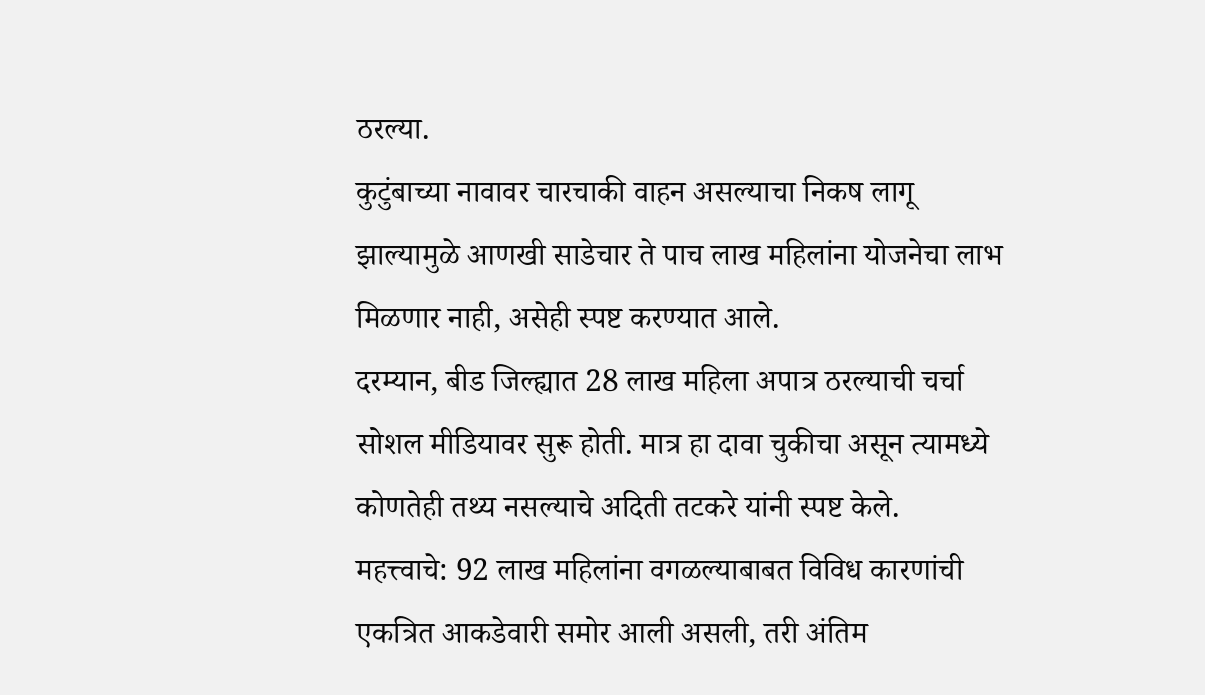ठरल्या.
कुटुंबाच्या नावावर चारचाकी वाहन असल्याचा निकष लागू झाल्यामुळे आणखी साडेचार ते पाच लाख महिलांना योजनेचा लाभ मिळणार नाही, असेही स्पष्ट करण्यात आले.
दरम्यान, बीड जिल्ह्यात 28 लाख महिला अपात्र ठरल्याची चर्चा सोशल मीडियावर सुरू होती. मात्र हा दावा चुकीचा असून त्यामध्ये कोणतेही तथ्य नसल्याचे अदिती तटकरे यांनी स्पष्ट केले.
महत्त्वाचे: 92 लाख महिलांना वगळल्याबाबत विविध कारणांची एकत्रित आकडेवारी समोर आली असली, तरी अंतिम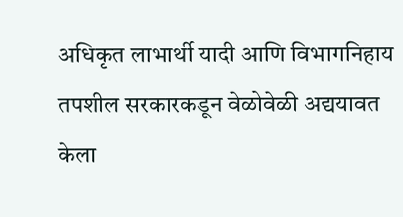अधिकृत लाभार्थी यादी आणि विभागनिहाय तपशील सरकारकडून वेळोवेळी अद्ययावत केला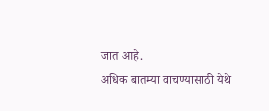जात आहे.
अधिक बातम्या वाचण्यासाठी येथे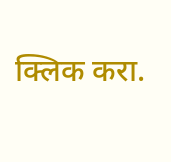क्लिक करा.